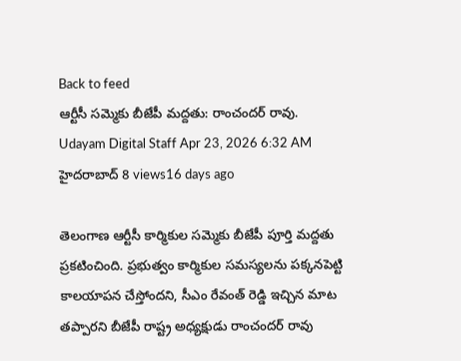Back to feed
ఆర్టీసీ సమ్మెకు బీజేపీ మద్దతు: రాంచందర్ రావు.
Udayam Digital Staff Apr 23, 2026 6:32 AM హైదరాబాద్ 8 views16 days ago

తెలంగాణ ఆర్టీసీ కార్మికుల సమ్మెకు బీజేపీ పూర్తి మద్దతు ప్రకటించింది. ప్రభుత్వం కార్మికుల సమస్యలను పక్కనపెట్టి కాలయాపన చేస్తోందని, సీఎం రేవంత్ రెడ్డి ఇచ్చిన మాట తప్పారని బీజేపీ రాష్ట్ర అధ్యక్షుడు రాంచందర్ రావు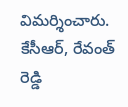విమర్శించారు. కేసీఆర్, రేవంత్ రెడ్డి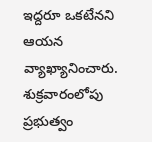ఇద్దరూ ఒకటేనని ఆయన వ్యాఖ్యానించారు.
శుక్రవారంలోపు ప్రభుత్వం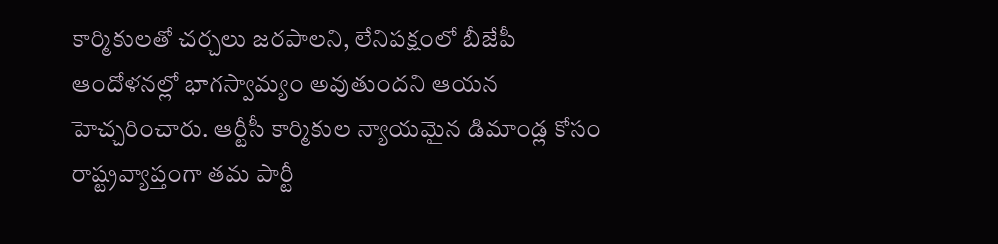కార్మికులతో చర్చలు జరపాలని, లేనిపక్షంలో బీజేపీ ఆందోళనల్లో భాగస్వామ్యం అవుతుందని ఆయన హెచ్చరించారు. ఆర్టీసీ కార్మికుల న్యాయమైన డిమాండ్ల కోసం రాష్ట్రవ్యాప్తంగా తమ పార్టీ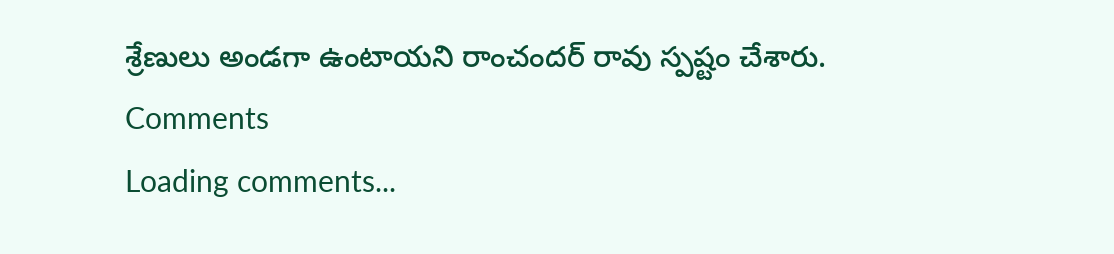శ్రేణులు అండగా ఉంటాయని రాంచందర్ రావు స్పష్టం చేశారు.
Comments
Loading comments...